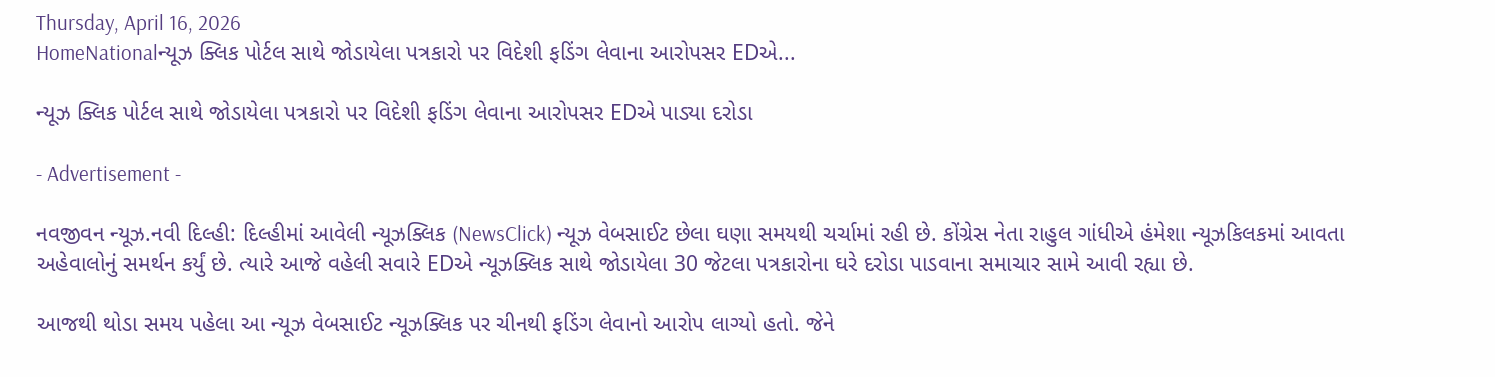Thursday, April 16, 2026
HomeNationalન્યૂઝ ક્લિક પોર્ટલ સાથે જોડાયેલા પત્રકારો પર વિદેશી ફડિંગ લેવાના આરોપસર EDએ...

ન્યૂઝ ક્લિક પોર્ટલ સાથે જોડાયેલા પત્રકારો પર વિદેશી ફડિંગ લેવાના આરોપસર EDએ પાડ્યા દરોડા

- Advertisement -

નવજીવન ન્યૂઝ.નવી દિલ્હી: દિલ્હીમાં આવેલી ન્યૂઝક્લિક (NewsClick) ન્યૂઝ વેબસાઈટ છેલા ઘણા સમયથી ચર્ચામાં રહી છે. કોંગ્રેસ નેતા રાહુલ ગાંધીએ હંમેશા ન્યૂઝકિલકમાં આવતા અહેવાલોનું સમર્થન કર્યું છે. ત્યારે આજે વહેલી સવારે EDએ ન્યૂઝક્લિક સાથે જોડાયેલા 30 જેટલા પત્રકારોના ઘરે દરોડા પાડવાના સમાચાર સામે આવી રહ્યા છે.

આજથી થોડા સમય પહેલા આ ન્યૂઝ વેબસાઈટ ન્યૂઝક્લિક પર ચીનથી ફડિંગ લેવાનો આરોપ લાગ્યો હતો. જેને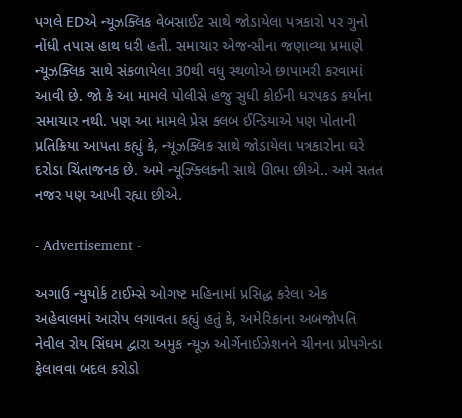પગલે EDએ ન્યૂઝક્લિક વેબસાઈટ સાથે જોડાયેલા પત્રકારો પર ગુનો નોંધી તપાસ હાથ ધરી હતી. સમાચાર એજન્સીના જણાવ્યા પ્રમાણે ન્યૂઝક્લિક સાથે સંકળાયેલા 30થી વધુ સ્થળોએ છાપામરી કરવામાં આવી છે. જો કે આ મામલે પોલીસે હજુ સુધી કોઈની ધરપકડ કર્યાના સમાચાર નથી. પણ આ મામલે પ્રેસ ક્લબ ઈન્ડિયાએ પણ પોતાની પ્રતિક્રિયા આપતા કહ્યું કે, ન્યૂઝક્લિક સાથે જોડાયેલા પત્રકારોના ઘરે દરોડા ચિંતાજનક છે. અમે ન્યૂઝ્ક્લિકની સાથે ઊભા છીએ.. અમે સતત નજર પણ આખી રહ્યા છીએ.

- Advertisement -

અગાઉ ન્યુયોર્ક ટાઈમ્સે ઓગષ્ટ મહિનામાં પ્રસિદ્ધ કરેલા એક અહેવાલમાં આરોપ લગાવતા કહ્યું હતું કે, અમેરિકાના અબજોપતિ નેવીલ રોય સિંઘમ દ્વારા અમુક ન્યૂઝ ઓર્ગેનાઈઝેશનને ચીનના પ્રોપગેન્ડા ફેલાવવા બદલ કરોડો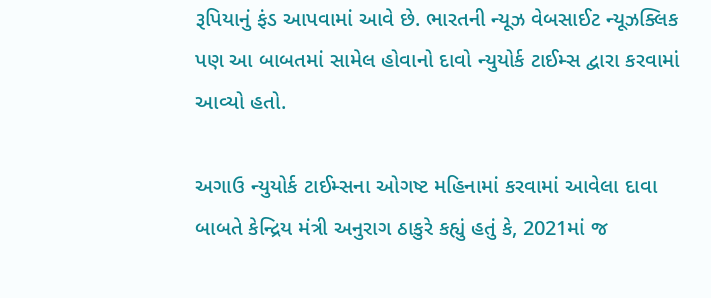રૂપિયાનું ફંડ આપવામાં આવે છે. ભારતની ન્યૂઝ વેબસાઈટ ન્યૂઝક્લિક પણ આ બાબતમાં સામેલ હોવાનો દાવો ન્યુયોર્ક ટાઈમ્સ દ્વારા કરવામાં આવ્યો હતો.

અગાઉ ન્યુયોર્ક ટાઈમ્સના ઓગષ્ટ મહિનામાં કરવામાં આવેલા દાવા બાબતે કેન્દ્રિય મંત્રી અનુરાગ ઠાકુરે કહ્યું હતું કે, 2021માં જ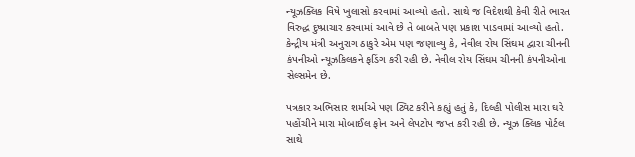ન્યૂઝક્લિક વિષે ખુલાસો કરવામાં આવ્યો હતો. સાથે જ વિદેશથી કેવી રીતે ભારત વિરુદ્ધ દુષ્પ્રાચાર કરવામાં આવે છે તે બાબતે પણ પ્રકાશ પાડવામાં આવ્યો હતો. કેન્દ્રીય મંત્રી અનુરાગ ઠાકુરે એમ પણ જણાવ્યુ કે, નેવીલ રોય સિંઘમ દ્વારા ચીનની કંપનીઓ ન્યૂઝકિલકને ફડિંગ કરી રહી છે. નેવીલ રોય સિંઘમ ચીનની કંપનીઓના સેલ્સમેન છે.

પત્રકાર અભિસાર શર્માએ પણ ટ્વિટ કરીને કહ્યું હતું કે, દિલ્હી પોલીસ મારા ઘરે પહોંચીને મારા મોબાઈલ ફોન અને લેપટોપ જપ્ત કરી રહી છે. ન્યૂઝ ક્લિક પોર્ટલ સાથે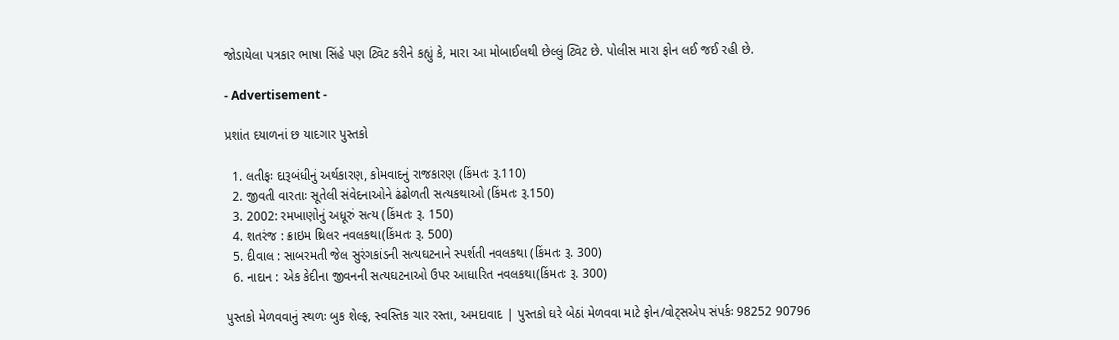જોડાયેલા પત્રકાર ભાષા સિંહે પણ ટ્વિટ કરીને કહ્યું કે, મારા આ મોબાઈલથી છેલ્લું ટ્વિટ છે. પોલીસ મારા ફોન લઈ જઈ રહી છે.

- Advertisement -

પ્રશાંત દયાળનાં છ યાદગાર પુસ્તકો

  1. લતીફઃ દારૂબંધીનું અર્થકારણ, કોમવાદનું રાજકારણ (કિંમતઃ રૂ.110)
  2. જીવતી વારતાઃ સૂતેલી સંવેદનાઓને ઢંઢોળતી સત્યકથાઓ (કિંમતઃ રૂ.150)
  3. 2002: રમખાણોનું અધૂરું સત્ય (કિંમતઃ રૂ. 150)
  4. શતરંજ : ક્રાઇમ થ્રિલર નવલકથા(કિંમતઃ રૂ. 500)
  5. દીવાલ : સાબરમતી જેલ સુરંગકાંડની સત્યઘટનાને સ્પર્શતી નવલકથા (કિંમતઃ રૂ. 300)
  6. નાદાન : એક કેદીના જીવનની સત્યઘટનાઓ ઉપર આધારિત નવલકથા(કિંમતઃ રૂ. 300)

પુસ્તકો મેળવવાનું સ્થળઃ બુક શેલ્ફ, સ્વસ્તિક ચાર રસ્તા, અમદાવાદ | પુસ્તકો ઘરે બેઠાં મેળવવા માટે ફોન/વોટ્સએપ સંપર્કઃ 98252 90796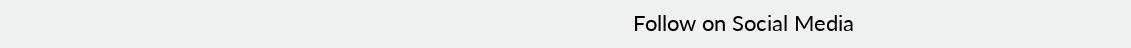Follow on Social Media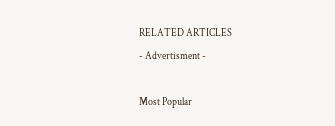RELATED ARTICLES
- Advertisment -

Most Popular